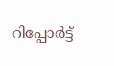റിപ്പോര്‍ട്ട്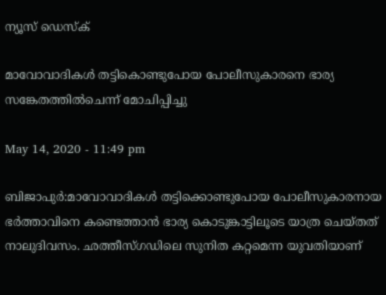ന്യൂസ് ഡെസ്ക്

മാവോവാദികൾ തട്ടികൊണ്ടുപോയ പോലീസുകാരനെ ഭാര്യ സങ്കേതത്തിൽചെന്ന് മോചിപ്പിച്ചു

May 14, 2020 - 11:49 pm

ബിജാപുര്‍:മാവോവാദികള്‍ തട്ടിക്കൊണ്ടുപോയ പോലീസുകാരനായ ഭര്‍ത്താവിനെ കണ്ടെത്താന്‍ ഭാര്യ കൊടുങ്കാട്ടിലൂടെ യാത്ര ചെയ്തത് നാലുദിവസം. ഛത്തീസ്ഗഡിലെ സുനിത കറ്റമെന്ന യുവതിയാണ്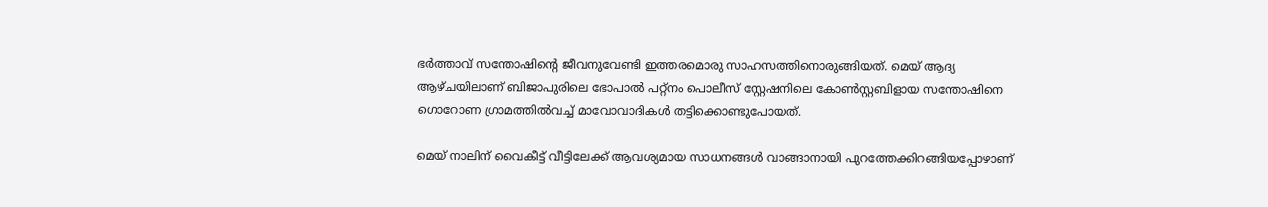ഭര്‍ത്താവ് സന്തോഷിന്റെ ജീവനുവേണ്ടി ഇത്തരമൊരു സാഹസത്തിനൊരുങ്ങിയത്. മെയ് ആദ്യ ആഴ്ചയിലാണ് ബിജാപുരിലെ ഭോപാല്‍ പറ്റ്‌നം പൊലീസ് സ്റ്റേഷനിലെ കോണ്‍സ്റ്റബിളായ സന്തോഷിനെ ഗൊറോണ ഗ്രാമത്തില്‍വച്ച് മാവോവാദികള്‍ തട്ടിക്കൊണ്ടുപോയത്.

മെയ് നാലിന് വൈകീട്ട് വീട്ടിലേക്ക് ആവശ്യമായ സാധനങ്ങള്‍ വാങ്ങാനായി പുറത്തേക്കിറങ്ങിയപ്പോഴാണ്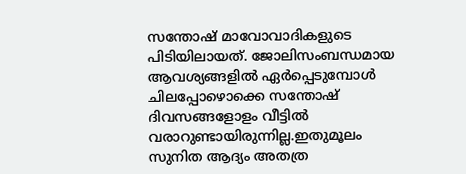സന്തോഷ് മാവോവാദികളുടെ പിടിയിലായത്. ജോലിസംബന്ധമായ ആവശ്യങ്ങളില്‍ ഏര്‍പ്പെടുമ്പോള്‍ ചിലപ്പോഴൊക്കെ സന്തോഷ് ദിവസങ്ങളോളം വീട്ടില്‍ വരാറുണ്ടായിരുന്നില്ല.ഇതുമൂലം സുനിത ആദ്യം അതത്ര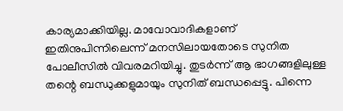കാര്യമാക്കിയില്ല. മാവോവാദികളാണ് ഇതിനുപിന്നിലെന്ന് മനസിലായതോടെ സുനിത പോലീസില്‍ വിവരമറിയിച്ചു. തുടര്‍ന്ന് ആ ഭാഗങ്ങളിലുള്ള തന്റെ ബന്ധുക്കളുമായും സുനിത് ബന്ധപ്പെട്ടു. പിന്നെ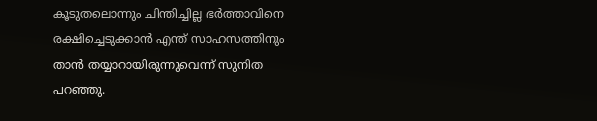കൂടുതലൊന്നും ചിന്തിച്ചില്ല ഭര്‍ത്താവിനെ രക്ഷിച്ചെടുക്കാന്‍ എന്ത് സാഹസത്തിനും താന്‍ തയ്യാറായിരുന്നുവെന്ന് സുനിത പറഞ്ഞു.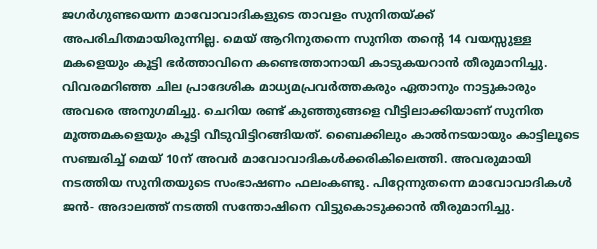ജഗര്‍ഗുണ്ടയെന്ന മാവോവാദികളുടെ താവളം സുനിതയ്ക്ക് അപരിചിതമായിരുന്നില്ല. മെയ് ആറിനുതന്നെ സുനിത തന്റെ 14 വയസ്സുള്ള മകളെയും കൂട്ടി ഭര്‍ത്താവിനെ കണ്ടെത്താനായി കാടുകയറാന്‍ തീരുമാനിച്ചു. വിവരമറിഞ്ഞ ചില പ്രാദേശിക മാധ്യമപ്രവര്‍ത്തകരും ഏതാനും നാട്ടുകാരും അവരെ അനുഗമിച്ചു. ചെറിയ രണ്ട് കുഞ്ഞുങ്ങളെ വീട്ടിലാക്കിയാണ് സുനിത മൂത്തമകളെയും കൂട്ടി വീടുവിട്ടിറങ്ങിയത്. ബൈക്കിലും കാല്‍നടയായും കാട്ടിലൂടെ സഞ്ചരിച്ച് മെയ് 10ന് അവര്‍ മാവോവാദികള്‍ക്കരികിലെത്തി. അവരുമായി നടത്തിയ സുനിതയുടെ സംഭാഷണം ഫലംകണ്ടു. പിറ്റേന്നുതന്നെ മാവോവാദികള്‍ ജന്‍- അദാലത്ത് നടത്തി സന്തോഷിനെ വിട്ടുകൊടുക്കാന്‍ തീരുമാനിച്ചു.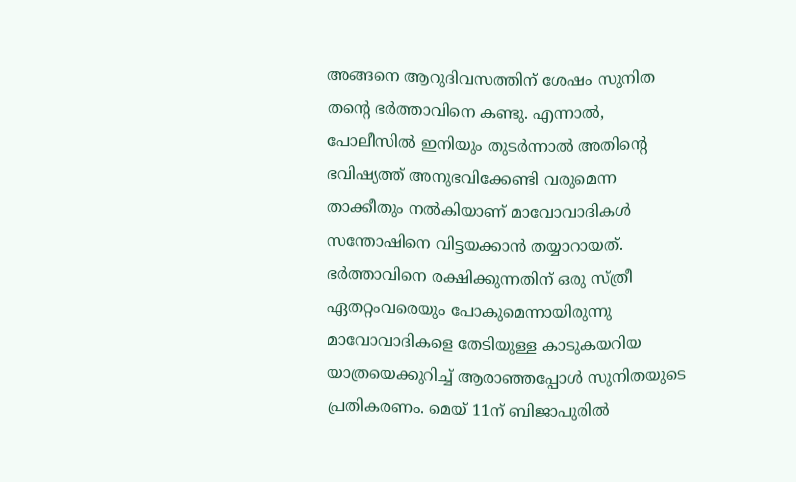അങ്ങനെ ആറുദിവസത്തിന് ശേഷം സുനിത തന്റെ ഭര്‍ത്താവിനെ കണ്ടു. എന്നാല്‍, പോലീസില്‍ ഇനിയും തുടര്‍ന്നാല്‍ അതിന്റെ ഭവിഷ്യത്ത് അനുഭവിക്കേണ്ടി വരുമെന്ന താക്കീതും നല്‍കിയാണ് മാവോവാദികള്‍ സന്തോഷിനെ വിട്ടയക്കാന്‍ തയ്യാറായത്. ഭര്‍ത്താവിനെ രക്ഷിക്കുന്നതിന് ഒരു സ്ത്രീ ഏതറ്റംവരെയും പോകുമെന്നായിരുന്നു മാവോവാദികളെ തേടിയുള്ള കാടുകയറിയ യാത്രയെക്കുറിച്ച് ആരാഞ്ഞപ്പോള്‍ സുനിതയുടെ പ്രതികരണം. മെയ് 11ന് ബിജാപുരില്‍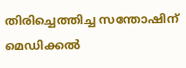തിരിച്ചെത്തിച്ച സന്തോഷിന് മെഡിക്കല്‍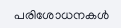പരിശോധനകള്‍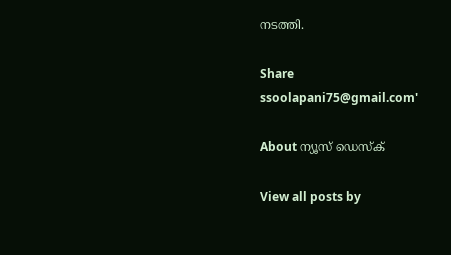നടത്തി.

Share
ssoolapani75@gmail.com'

About ന്യൂസ് ഡെസ്ക്

View all posts by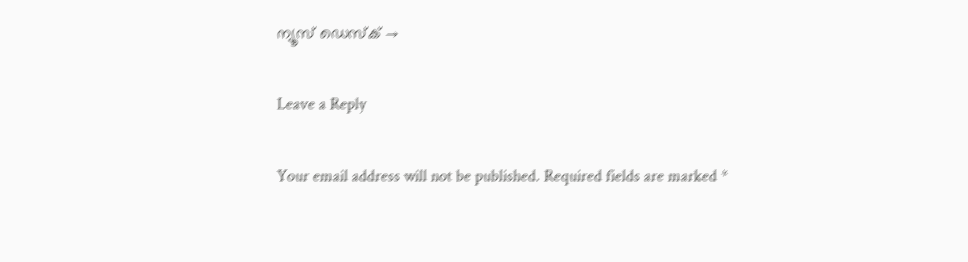ന്യൂസ് ഡെസ്ക് →

Leave a Reply

Your email address will not be published. Required fields are marked *